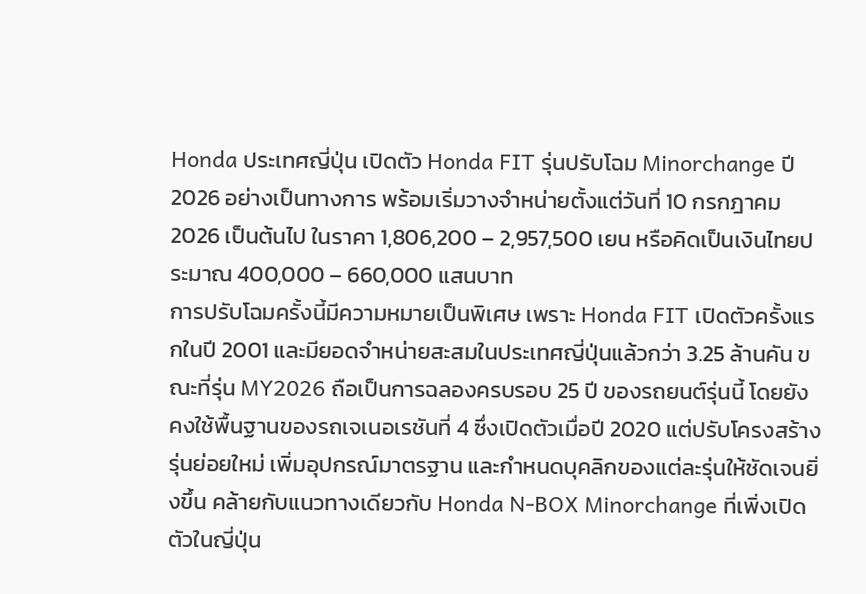Honda ประเทศญี่ปุ่น เปิดตัว Honda FIT รุ่นปรับโฉม Minorchange ปี 2026 อย่างเป็นทางการ พร้อมเริ่มวางจำหน่ายตั้งแต่วันที่ 10 กรกฎาคม 2026 เป็นต้นไป ในราคา 1,806,200 – 2,957,500 เยน หรือคิดเป็นเงินไทยประมาณ 400,000 – 660,000 แสนบาท
การปรับโฉมครั้งนี้มีความหมายเป็นพิเศษ เพราะ Honda FIT เปิดตัวครั้งแรกในปี 2001 และมียอดจำหน่ายสะสมในประเทศญี่ปุ่นแล้วกว่า 3.25 ล้านคัน ขณะที่รุ่น MY2026 ถือเป็นการฉลองครบรอบ 25 ปี ของรถยนต์รุ่นนี้ โดยยังคงใช้พื้นฐานของรถเจเนอเรชันที่ 4 ซึ่งเปิดตัวเมื่อปี 2020 แต่ปรับโครงสร้างรุ่นย่อยใหม่ เพิ่มอุปกรณ์มาตรฐาน และกำหนดบุคลิกของแต่ละรุ่นให้ชัดเจนยิ่งขึ้น คล้ายกับแนวทางเดียวกับ Honda N-BOX Minorchange ที่เพิ่งเปิดตัวในญี่ปุ่น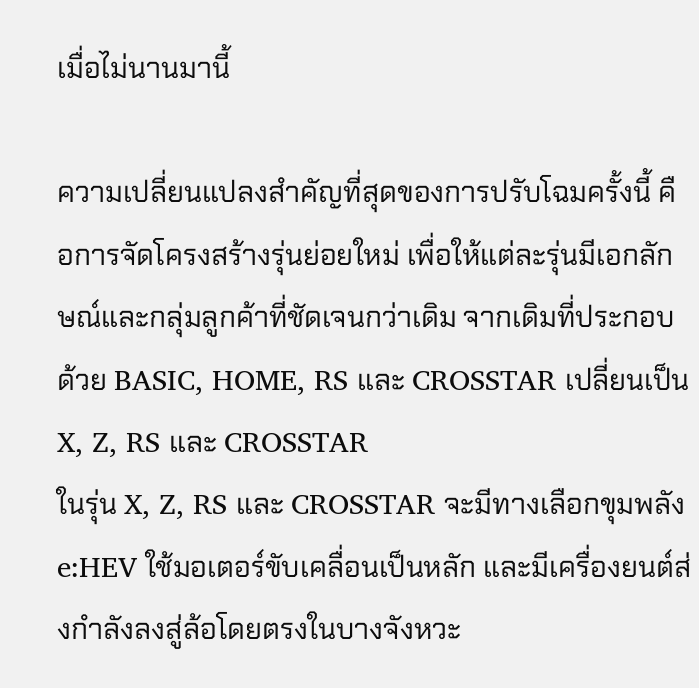เมื่อไม่นานมานี้

ความเปลี่ยนแปลงสำคัญที่สุดของการปรับโฉมครั้งนี้ คือการจัดโครงสร้างรุ่นย่อยใหม่ เพื่อให้แต่ละรุ่นมีเอกลักษณ์และกลุ่มลูกค้าที่ชัดเจนกว่าเดิม จากเดิมที่ประกอบด้วย BASIC, HOME, RS และ CROSSTAR เปลี่ยนเป็น X, Z, RS และ CROSSTAR
ในรุ่น X, Z, RS และ CROSSTAR จะมีทางเลือกขุมพลัง e:HEV ใช้มอเตอร์ขับเคลื่อนเป็นหลัก และมีเครื่องยนต์ส่งกำลังลงสู่ล้อโดยตรงในบางจังหวะ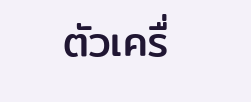ตัวเครื่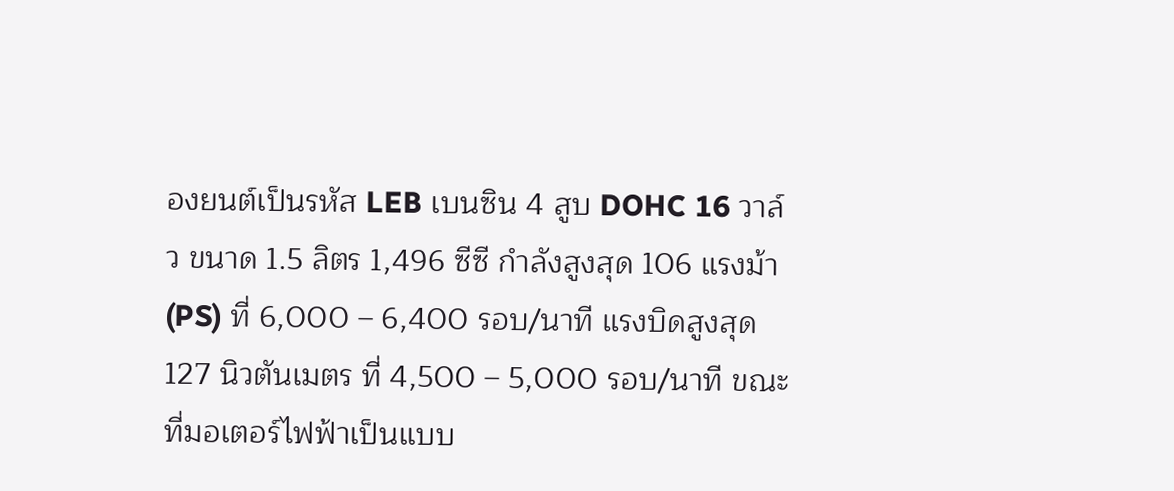องยนต์เป็นรหัส LEB เบนซิน 4 สูบ DOHC 16 วาล์ว ขนาด 1.5 ลิตร 1,496 ซีซี กำลังสูงสุด 106 แรงม้า (PS) ที่ 6,000 – 6,400 รอบ/นาที แรงบิดสูงสุด 127 นิวตันเมตร ที่ 4,500 – 5,000 รอบ/นาที ขณะที่มอเตอร์ไฟฟ้าเป็นแบบ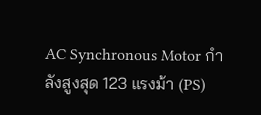AC Synchronous Motor กำลังสูงสุด 123 แรงม้า (PS)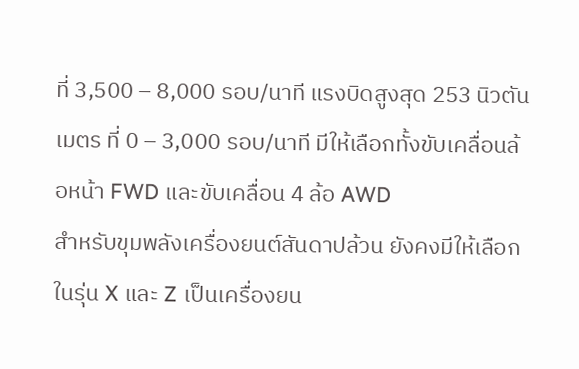ที่ 3,500 – 8,000 รอบ/นาที แรงบิดสูงสุด 253 นิวตันเมตร ที่ 0 – 3,000 รอบ/นาที มีให้เลือกทั้งขับเคลื่อนล้อหน้า FWD และขับเคลื่อน 4 ล้อ AWD
สำหรับขุมพลังเครื่องยนต์สันดาปล้วน ยังคงมีให้เลือกในรุ่น X และ Z เป็นเครื่องยน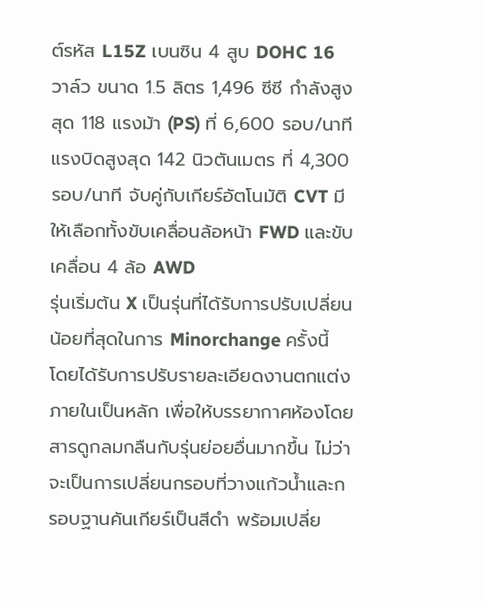ต์รหัส L15Z เบนซิน 4 สูบ DOHC 16 วาล์ว ขนาด 1.5 ลิตร 1,496 ซีซี กำลังสูงสุด 118 แรงม้า (PS) ที่ 6,600 รอบ/นาที แรงบิดสูงสุด 142 นิวตันเมตร ที่ 4,300 รอบ/นาที จับคู่กับเกียร์อัตโนมัติ CVT มีให้เลือกทั้งขับเคลื่อนล้อหน้า FWD และขับเคลื่อน 4 ล้อ AWD
รุ่นเริ่มต้น X เป็นรุ่นที่ได้รับการปรับเปลี่ยนน้อยที่สุดในการ Minorchange ครั้งนี้ โดยได้รับการปรับรายละเอียดงานตกแต่งภายในเป็นหลัก เพื่อให้บรรยากาศห้องโดยสารดูกลมกลืนกับรุ่นย่อยอื่นมากขึ้น ไม่ว่าจะเป็นการเปลี่ยนกรอบที่วางแก้วน้ำและกรอบฐานคันเกียร์เป็นสีดำ พร้อมเปลี่ย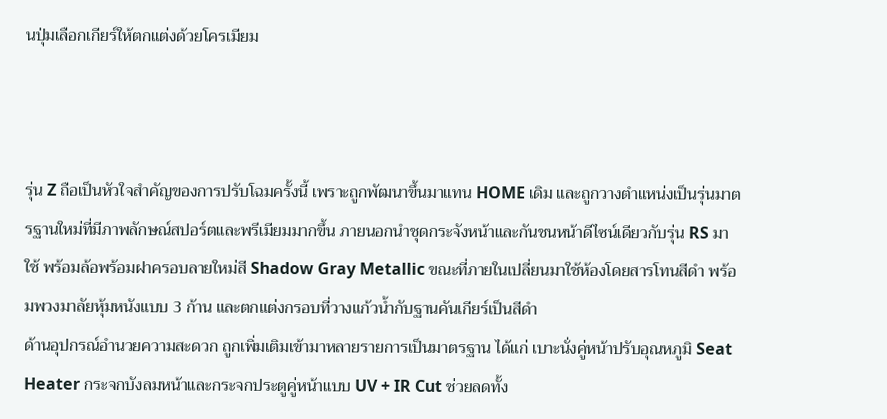นปุ่มเลือกเกียร์ให้ตกแต่งด้วยโครเมียม



รุ่น Z ถือเป็นหัวใจสำคัญของการปรับโฉมครั้งนี้ เพราะถูกพัฒนาขึ้นมาแทน HOME เดิม และถูกวางตำแหน่งเป็นรุ่นมาตรฐานใหม่ที่มีภาพลักษณ์สปอร์ตและพรีเมียมมากขึ้น ภายนอกนำชุดกระจังหน้าและกันชนหน้าดีไซน์เดียวกับรุ่น RS มาใช้ พร้อมล้อพร้อมฝาครอบลายใหม่สี Shadow Gray Metallic ขณะที่ภายในเปลี่ยนมาใช้ห้องโดยสารโทนสีดำ พร้อมพวงมาลัยหุ้มหนังแบบ 3 ก้าน และตกแต่งกรอบที่วางแก้วน้ำกับฐานคันเกียร์เป็นสีดำ
ด้านอุปกรณ์อำนวยความสะดวก ถูกเพิ่มเติมเข้ามาหลายรายการเป็นมาตรฐาน ได้แก่ เบาะนั่งคู่หน้าปรับอุณหภูมิ Seat Heater กระจกบังลมหน้าและกระจกประตูคู่หน้าแบบ UV + IR Cut ช่วยลดทั้ง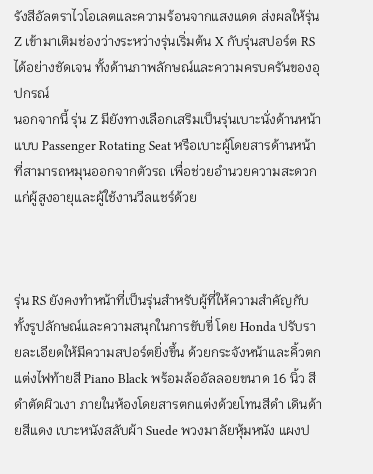รังสีอัลตราไวโอเลตและความร้อนจากแสงแดด ส่งผลให้รุ่น Z เข้ามาเติมช่องว่างระหว่างรุ่นเริ่มต้น X กับรุ่นสปอร์ต RS ได้อย่างชัดเจน ทั้งด้านภาพลักษณ์และความครบครันของอุปกรณ์
นอกจากนี้ รุ่น Z มียังทางเลือกเสริมเป็นรุ่นเบาะนั่งด้านหน้าแบบ Passenger Rotating Seat หรือเบาะผู้โดยสารด้านหน้าที่สามารถหมุนออกจากตัวรถ เพื่อช่วยอำนวยความสะดวกแก่ผู้สูงอายุและผู้ใช้งานวีลแชร์ด้วย



รุ่น RS ยังคงทำหน้าที่เป็นรุ่นสำหรับผู้ที่ให้ความสำคัญกับทั้งรูปลักษณ์และความสนุกในการขับขี่ โดย Honda ปรับรายละเอียดให้มีความสปอร์ตยิ่งขึ้น ด้วยกระจังหน้าและคิ้วตกแต่งไฟท้ายสี Piano Black พร้อมล้ออัลลอยขนาด 16 นิ้ว สีดำตัดผิวเงา ภายในห้องโดยสารตกแต่งด้วยโทนสีดำ เดินด้ายสีแดง เบาะหนังสลับผ้า Suede พวงมาลัยหุ้มหนัง แผงป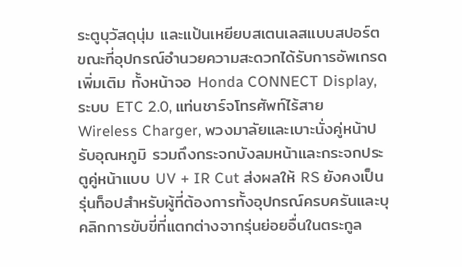ระตูบุวัสดุนุ่ม และแป้นเหยียบสเตนเลสแบบสปอร์ต
ขณะที่อุปกรณ์อำนวยความสะดวกได้รับการอัพเกรดเพิ่มเติม ทั้งหน้าจอ Honda CONNECT Display, ระบบ ETC 2.0, แท่นชาร์จโทรศัพท์ไร้สาย Wireless Charger, พวงมาลัยและเบาะนั่งคู่หน้าปรับอุณหภูมิ รวมถึงกระจกบังลมหน้าและกระจกประตูคู่หน้าแบบ UV + IR Cut ส่งผลให้ RS ยังคงเป็นรุ่นท็อปสำหรับผู้ที่ต้องการทั้งอุปกรณ์ครบครันและบุคลิกการขับขี่ที่แตกต่างจากรุ่นย่อยอื่นในตระกูล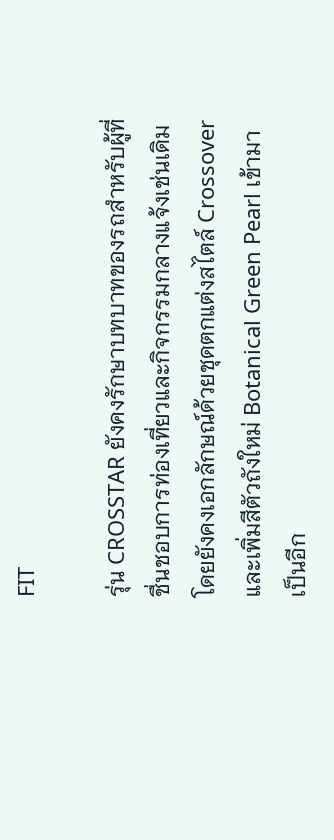FIT

รุ่น CROSSTAR ยังคงรักษาบทบาทของรถสำหรับผู้ที่ชื่นชอบการท่องเที่ยวและกิจกรรมกลางแจ้งเช่นเดิม โดยยังคงเอกลักษณ์ด้วยชุดตกแต่งสไตล์ Crossover และเพิ่มสีตัวถังใหม่ Botanical Green Pearl เข้ามาเป็นอีก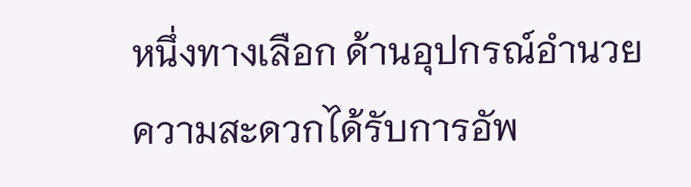หนึ่งทางเลือก ด้านอุปกรณ์อำนวยความสะดวกได้รับการอัพ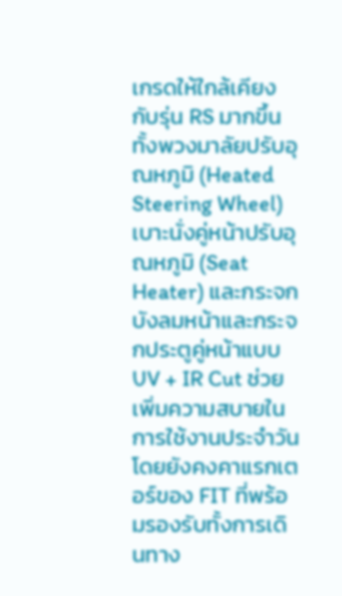เกรดให้ใกล้เคียงกับรุ่น RS มากขึ้น ทั้งพวงมาลัยปรับอุณหภูมิ (Heated Steering Wheel) เบาะนั่งคู่หน้าปรับอุณหภูมิ (Seat Heater) และกระจกบังลมหน้าและกระจกประตูคู่หน้าแบบ UV + IR Cut ช่วยเพิ่มความสบายในการใช้งานประจำวัน โดยยังคงคาแรกเตอร์ของ FIT ที่พร้อมรองรับทั้งการเดินทาง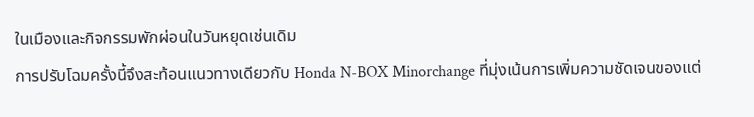ในเมืองและกิจกรรมพักผ่อนในวันหยุดเช่นเดิม
การปรับโฉมครั้งนี้จึงสะท้อนแนวทางเดียวกับ Honda N-BOX Minorchange ที่มุ่งเน้นการเพิ่มความชัดเจนของแต่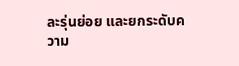ละรุ่นย่อย และยกระดับความ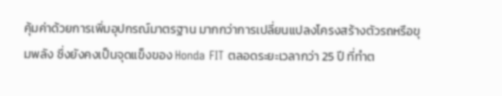คุ้มค่าด้วยการเพิ่มอุปกรณ์มาตรฐาน มากกว่าการเปลี่ยนแปลงโครงสร้างตัวรถหรือขุมพลัง ซึ่งยังคงเป็นจุดแข็งของ Honda FIT ตลอดระยะเวลากว่า 25 ปี ที่ทำต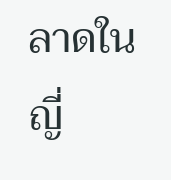ลาดในญี่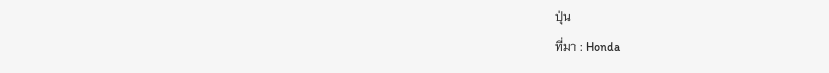ปุ่น
ที่มา : Honda